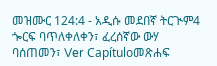መዝሙር 124:4 - አዲሱ መደበኛ ትርጒም4 ጐርፍ ባጥለቀለቀን፣ ፈረሰኛው ውሃ ባሰጠመን፣ Ver Capítuloመጽሐፍ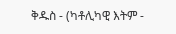ቅዱስ - (ካቶሊካዊ እትም -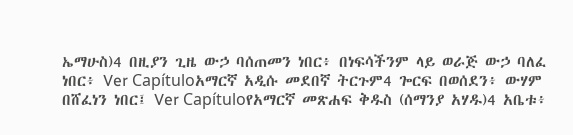ኤማሁስ)4 በዚያን ጊዜ ውኃ ባሰጠመን ነበር፥ በነፍሳችንም ላይ ወራጅ ውኃ ባለፈ ነበር፥ Ver Capítuloአማርኛ አዲሱ መደበኛ ትርጉም4 ጐርፍ በወሰደን፥ ውሃም በሸፈነን ነበር፤ Ver Capítuloየአማርኛ መጽሐፍ ቅዱስ (ሰማንያ አሃዱ)4 አቤቱ፥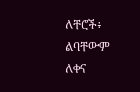ለቸሮች፥ ልባቸውም ለቀና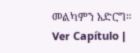መልካምን አድርግ። Ver Capítulo |